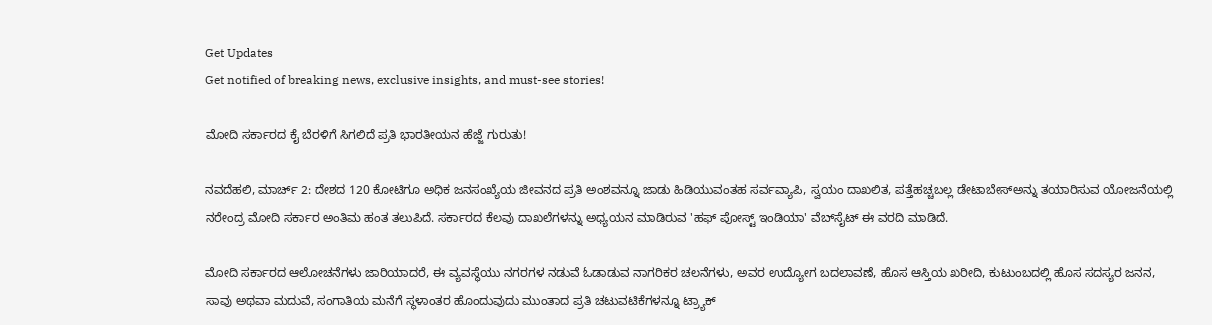Get Updates
Get notified of breaking news, exclusive insights, and must-see stories!

ಮೋದಿ ಸರ್ಕಾರದ ಕೈ ಬೆರಳಿಗೆ ಸಿಗಲಿದೆ ಪ್ರತಿ ಭಾರತೀಯನ ಹೆಜ್ಜೆ ಗುರುತು!

ನವದೆಹಲಿ, ಮಾರ್ಚ್ 2: ದೇಶದ 120 ಕೋಟಿಗೂ ಅಧಿಕ ಜನಸಂಖ್ಯೆಯ ಜೀವನದ ಪ್ರತಿ ಅಂಶವನ್ನೂ ಜಾಡು ಹಿಡಿಯುವಂತಹ ಸರ್ವವ್ಯಾಪಿ, ಸ್ವಯಂ ದಾಖಲಿತ, ಪತ್ತೆಹಚ್ಚಬಲ್ಲ ಡೇಟಾಬೇಸ್‌ಅನ್ನು ತಯಾರಿಸುವ ಯೋಜನೆಯಲ್ಲಿ ನರೇಂದ್ರ ಮೋದಿ ಸರ್ಕಾರ ಅಂತಿಮ ಹಂತ ತಲುಪಿದೆ. ಸರ್ಕಾರದ ಕೆಲವು ದಾಖಲೆಗಳನ್ನು ಅಧ್ಯಯನ ಮಾಡಿರುವ 'ಹಫ್ ಪೋಸ್ಟ್ ಇಂಡಿಯಾ' ವೆಬ್‌ಸೈಟ್ ಈ ವರದಿ ಮಾಡಿದೆ.

ಮೋದಿ ಸರ್ಕಾರದ ಆಲೋಚನೆಗಳು ಜಾರಿಯಾದರೆ, ಈ ವ್ಯವಸ್ಥೆಯು ನಗರಗಳ ನಡುವೆ ಓಡಾಡುವ ನಾಗರಿಕರ ಚಲನೆಗಳು, ಅವರ ಉದ್ಯೋಗ ಬದಲಾವಣೆ, ಹೊಸ ಆಸ್ತಿಯ ಖರೀದಿ, ಕುಟುಂಬದಲ್ಲಿ ಹೊಸ ಸದಸ್ಯರ ಜನನ, ಸಾವು ಅಥವಾ ಮದುವೆ, ಸಂಗಾತಿಯ ಮನೆಗೆ ಸ್ಥಳಾಂತರ ಹೊಂದುವುದು ಮುಂತಾದ ಪ್ರತಿ ಚಟುವಟಿಕೆಗಳನ್ನೂ ಟ್ರ್ಯಾಕ್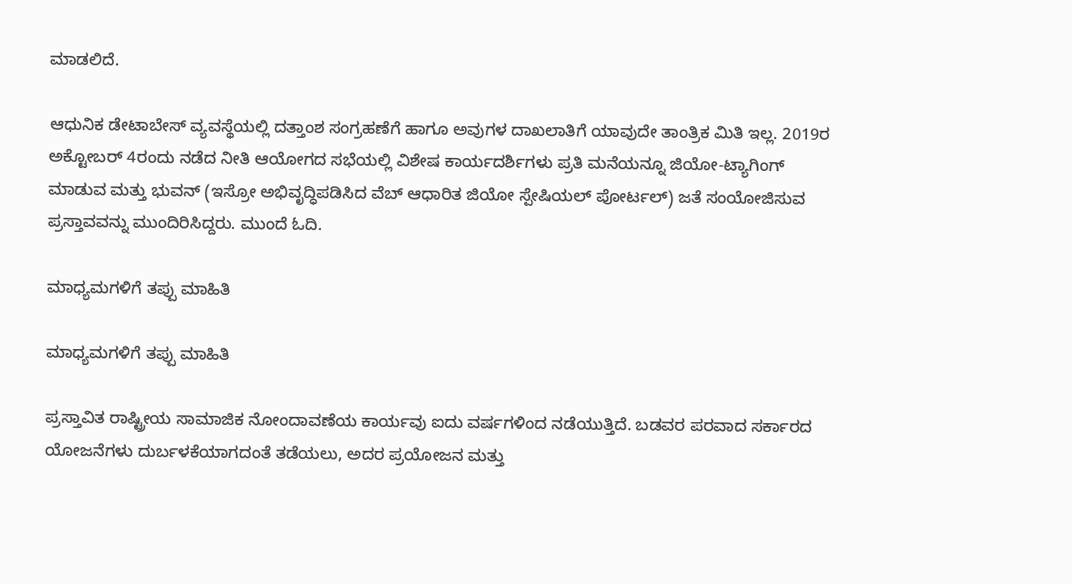ಮಾಡಲಿದೆ.

ಆಧುನಿಕ ಡೇಟಾಬೇಸ್ ವ್ಯವಸ್ಥೆಯಲ್ಲಿ ದತ್ತಾಂಶ ಸಂಗ್ರಹಣೆಗೆ ಹಾಗೂ ಅವುಗಳ ದಾಖಲಾತಿಗೆ ಯಾವುದೇ ತಾಂತ್ರಿಕ ಮಿತಿ ಇಲ್ಲ. 2019ರ ಅಕ್ಟೋಬರ್ 4ರಂದು ನಡೆದ ನೀತಿ ಆಯೋಗದ ಸಭೆಯಲ್ಲಿ ವಿಶೇಷ ಕಾರ್ಯದರ್ಶಿಗಳು ಪ್ರತಿ ಮನೆಯನ್ನೂ ಜಿಯೋ-ಟ್ಯಾಗಿಂಗ್ ಮಾಡುವ ಮತ್ತು ಭುವನ್ (ಇಸ್ರೋ ಅಭಿವೃದ್ಧಿಪಡಿಸಿದ ವೆಬ್ ಆಧಾರಿತ ಜಿಯೋ ಸ್ಪೇಷಿಯಲ್ ಪೋರ್ಟಲ್) ಜತೆ ಸಂಯೋಜಿಸುವ ಪ್ರಸ್ತಾವವನ್ನು ಮುಂದಿರಿಸಿದ್ದರು. ಮುಂದೆ ಓದಿ.

ಮಾಧ್ಯಮಗಳಿಗೆ ತಪ್ಪು ಮಾಹಿತಿ

ಮಾಧ್ಯಮಗಳಿಗೆ ತಪ್ಪು ಮಾಹಿತಿ

ಪ್ರಸ್ತಾವಿತ ರಾಷ್ಟ್ರೀಯ ಸಾಮಾಜಿಕ ನೋಂದಾವಣೆಯ ಕಾರ್ಯವು ಐದು ವರ್ಷಗಳಿಂದ ನಡೆಯುತ್ತಿದೆ. ಬಡವರ ಪರವಾದ ಸರ್ಕಾರದ ಯೋಜನೆಗಳು ದುರ್ಬಳಕೆಯಾಗದಂತೆ ತಡೆಯಲು, ಅದರ ಪ್ರಯೋಜನ ಮತ್ತು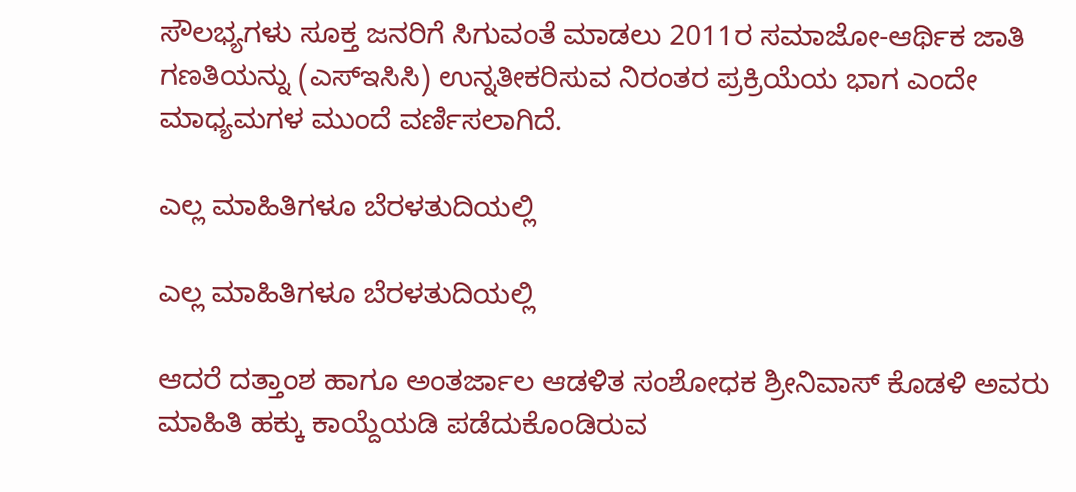ಸೌಲಭ್ಯಗಳು ಸೂಕ್ತ ಜನರಿಗೆ ಸಿಗುವಂತೆ ಮಾಡಲು 2011ರ ಸಮಾಜೋ-ಆರ್ಥಿಕ ಜಾತಿ ಗಣತಿಯನ್ನು (ಎಸ್‌ಇಸಿಸಿ) ಉನ್ನತೀಕರಿಸುವ ನಿರಂತರ ಪ್ರಕ್ರಿಯೆಯ ಭಾಗ ಎಂದೇ ಮಾಧ್ಯಮಗಳ ಮುಂದೆ ವರ್ಣಿಸಲಾಗಿದೆ.

ಎಲ್ಲ ಮಾಹಿತಿಗಳೂ ಬೆರಳತುದಿಯಲ್ಲಿ

ಎಲ್ಲ ಮಾಹಿತಿಗಳೂ ಬೆರಳತುದಿಯಲ್ಲಿ

ಆದರೆ ದತ್ತಾಂಶ ಹಾಗೂ ಅಂತರ್ಜಾಲ ಆಡಳಿತ ಸಂಶೋಧಕ ಶ್ರೀನಿವಾಸ್ ಕೊಡಳಿ ಅವರು ಮಾಹಿತಿ ಹಕ್ಕು ಕಾಯ್ದೆಯಡಿ ಪಡೆದುಕೊಂಡಿರುವ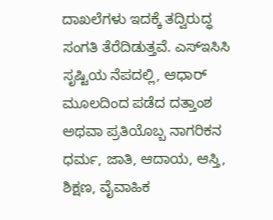ದಾಖಲೆಗಳು ಇದಕ್ಕೆ ತದ್ವಿರುದ್ಧ ಸಂಗತಿ ತೆರೆದಿಡುತ್ತವೆ. ಎಸ್‌ಇಸಿಸಿ ಸೃಷ್ಟಿಯ ನೆಪದಲ್ಲಿ, ಆಧಾರ್ ಮೂಲದಿಂದ ಪಡೆದ ದತ್ತಾಂಶ ಅಥವಾ ಪ್ರತಿಯೊಬ್ಬ ನಾಗರಿಕನ ಧರ್ಮ, ಜಾತಿ, ಆದಾಯ, ಆಸ್ತಿ, ಶಿಕ್ಷಣ, ವೈವಾಹಿಕ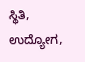ಸ್ಥಿತಿ, ಉದ್ಯೋಗ,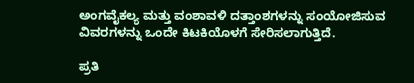ಅಂಗವೈಕಲ್ಯ ಮತ್ತು ವಂಶಾವಳಿ ದತ್ತಾಂಶಗಳನ್ನು ಸಂಯೋಜಿಸುವ ವಿವರಗಳನ್ನು ಒಂದೇ ಕಿಟಕಿಯೊಳಗೆ ಸೇರಿಸಲಾಗುತ್ತಿದೆ.

ಪ್ರತಿ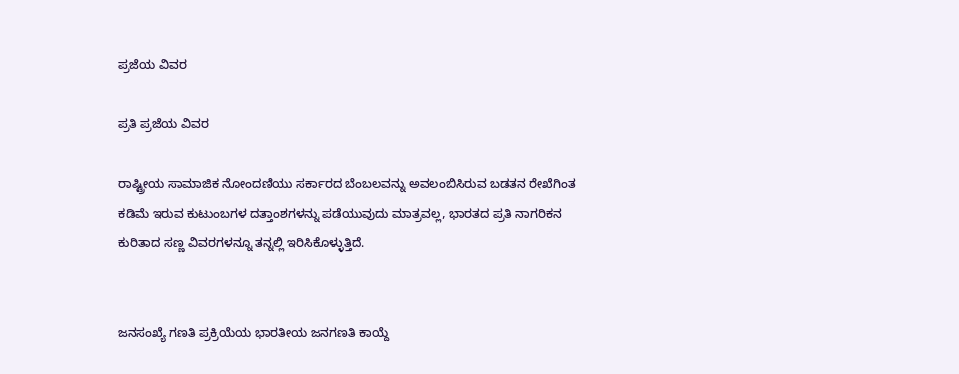ಪ್ರಜೆಯ ವಿವರ

ಪ್ರತಿ ಪ್ರಜೆಯ ವಿವರ

ರಾಷ್ಟ್ರೀಯ ಸಾಮಾಜಿಕ ನೋಂದಣಿಯು ಸರ್ಕಾರದ ಬೆಂಬಲವನ್ನು ಅವಲಂಬಿಸಿರುವ ಬಡತನ ರೇಖೆಗಿಂತ ಕಡಿಮೆ ಇರುವ ಕುಟುಂಬಗಳ ದತ್ತಾಂಶಗಳನ್ನು ಪಡೆಯುವುದು ಮಾತ್ರವಲ್ಲ, ಭಾರತದ ಪ್ರತಿ ನಾಗರಿಕನ ಕುರಿತಾದ ಸಣ್ಣ ವಿವರಗಳನ್ನೂ ತನ್ನಲ್ಲಿ ಇರಿಸಿಕೊಳ್ಳುತ್ತಿದೆ.


ಜನಸಂಖ್ಯೆ ಗಣತಿ ಪ್ರಕ್ರಿಯೆಯ ಭಾರತೀಯ ಜನಗಣತಿ ಕಾಯ್ದೆ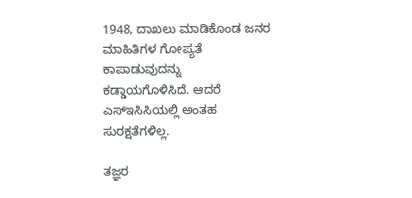1948, ದಾಖಲು ಮಾಡಿಕೊಂಡ ಜನರ ಮಾಹಿತಿಗಳ ಗೋಪ್ಯತೆ ಕಾಪಾಡುವುದನ್ನು ಕಡ್ಡಾಯಗೊಳಿಸಿದೆ. ಆದರೆ ಎಸ್‌ಇಸಿಸಿಯಲ್ಲಿ ಅಂತಹ ಸುರಕ್ಷತೆಗಳಿಲ್ಲ.

ತಜ್ಞರ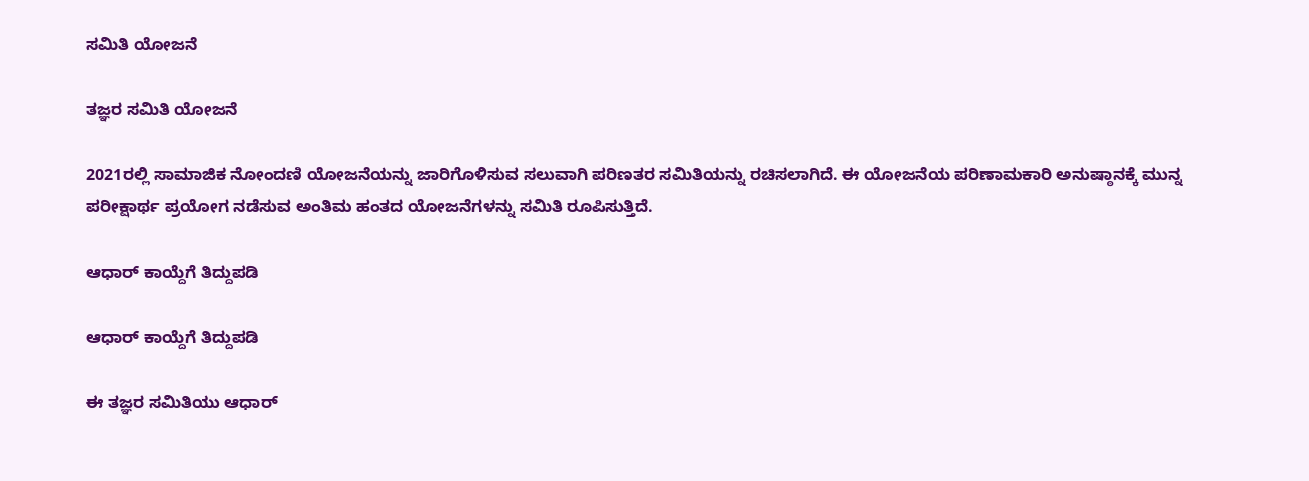ಸಮಿತಿ ಯೋಜನೆ

ತಜ್ಞರ ಸಮಿತಿ ಯೋಜನೆ

2021ರಲ್ಲಿ ಸಾಮಾಜಿಕ ನೋಂದಣಿ ಯೋಜನೆಯನ್ನು ಜಾರಿಗೊಳಿಸುವ ಸಲುವಾಗಿ ಪರಿಣತರ ಸಮಿತಿಯನ್ನು ರಚಿಸಲಾಗಿದೆ. ಈ ಯೋಜನೆಯ ಪರಿಣಾಮಕಾರಿ ಅನುಷ್ಠಾನಕ್ಕೆ ಮುನ್ನ ಪರೀಕ್ಷಾರ್ಥ ಪ್ರಯೋಗ ನಡೆಸುವ ಅಂತಿಮ ಹಂತದ ಯೋಜನೆಗಳನ್ನು ಸಮಿತಿ ರೂಪಿಸುತ್ತಿದೆ.

ಆಧಾರ್ ಕಾಯ್ದೆಗೆ ತಿದ್ದುಪಡಿ

ಆಧಾರ್ ಕಾಯ್ದೆಗೆ ತಿದ್ದುಪಡಿ

ಈ ತಜ್ಞರ ಸಮಿತಿಯು ಆಧಾರ್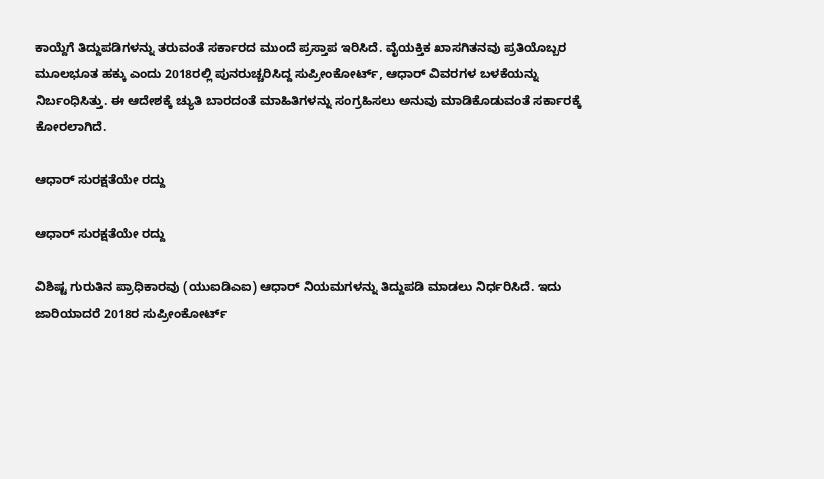ಕಾಯ್ದೆಗೆ ತಿದ್ದುಪಡಿಗಳನ್ನು ತರುವಂತೆ ಸರ್ಕಾರದ ಮುಂದೆ ಪ್ರಸ್ತಾಪ ಇರಿಸಿದೆ. ವೈಯಕ್ತಿಕ ಖಾಸಗಿತನವು ಪ್ರತಿಯೊಬ್ಬರ ಮೂಲಭೂತ ಹಕ್ಕು ಎಂದು 2018ರಲ್ಲಿ ಪುನರುಚ್ಚರಿಸಿದ್ದ ಸುಪ್ರೀಂಕೋರ್ಟ್, ಆಧಾರ್ ವಿವರಗಳ ಬಳಕೆಯನ್ನು ನಿರ್ಬಂಧಿಸಿತ್ತು. ಈ ಆದೇಶಕ್ಕೆ ಚ್ಯುತಿ ಬಾರದಂತೆ ಮಾಹಿತಿಗಳನ್ನು ಸಂಗ್ರಹಿಸಲು ಅನುವು ಮಾಡಿಕೊಡುವಂತೆ ಸರ್ಕಾರಕ್ಕೆ ಕೋರಲಾಗಿದೆ.

ಆಧಾರ್ ಸುರಕ್ಷತೆಯೇ ರದ್ದು

ಆಧಾರ್ ಸುರಕ್ಷತೆಯೇ ರದ್ದು

ವಿಶಿಷ್ಟ ಗುರುತಿನ ಪ್ರಾಧಿಕಾರವು (ಯುಐಡಿಎಐ) ಆಧಾರ್ ನಿಯಮಗಳನ್ನು ತಿದ್ದುಪಡಿ ಮಾಡಲು ನಿರ್ಧರಿಸಿದೆ. ಇದು ಜಾರಿಯಾದರೆ 2018ರ ಸುಪ್ರೀಂಕೋರ್ಟ್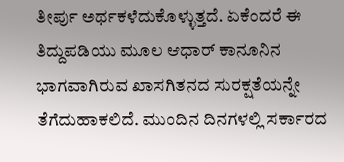ತೀರ್ಪು ಅರ್ಥಕಳೆದುಕೊಳ್ಳುತ್ತದೆ. ಏಕೆಂದರೆ ಈ ತಿದ್ದುಪಡಿಯು ಮೂಲ ಆಧಾರ್ ಕಾನೂನಿನ ಭಾಗವಾಗಿರುವ ಖಾಸಗಿತನದ ಸುರಕ್ಷತೆಯನ್ನೇ ತೆಗೆದುಹಾಕಲಿದೆ. ಮುಂದಿನ ದಿನಗಳಲ್ಲಿ ಸರ್ಕಾರದ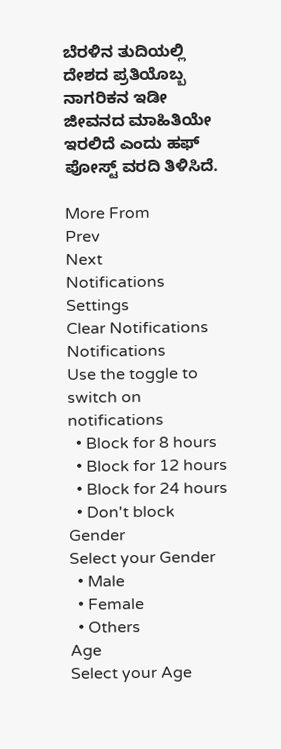ಬೆರಳಿನ ತುದಿಯಲ್ಲಿ ದೇಶದ ಪ್ರತಿಯೊಬ್ಬ ನಾಗರಿಕನ ಇಡೀ ಜೀವನದ ಮಾಹಿತಿಯೇ ಇರಲಿದೆ ಎಂದು ಹಫ್ ಪೋಸ್ಟ್ ವರದಿ ತಿಳಿಸಿದೆ.

More From
Prev
Next
Notifications
Settings
Clear Notifications
Notifications
Use the toggle to switch on notifications
  • Block for 8 hours
  • Block for 12 hours
  • Block for 24 hours
  • Don't block
Gender
Select your Gender
  • Male
  • Female
  • Others
Age
Select your Age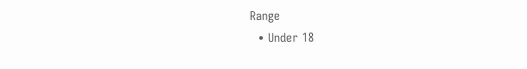Range
  • Under 18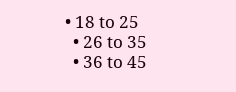• 18 to 25
  • 26 to 35
  • 36 to 45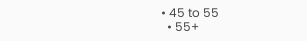• 45 to 55
  • 55+